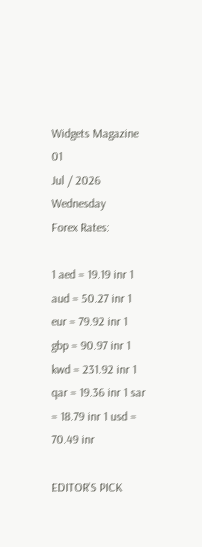Widgets Magazine
01
Jul / 2026
Wednesday
Forex Rates:

1 aed = 19.19 inr 1 aud = 50.27 inr 1 eur = 79.92 inr 1 gbp = 90.97 inr 1 kwd = 231.92 inr 1 qar = 19.36 inr 1 sar = 18.79 inr 1 usd = 70.49 inr

EDITOR'S PICK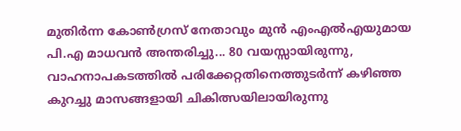മുതിർന്ന കോൺഗ്രസ് നേതാവും മുൻ എംഎൽഎയുമായ പി.എ മാധവൻ അന്തരിച്ചു... 80 വയസ്സായിരുന്നു, വാഹനാപകടത്തിൽ പരിക്കേറ്റതിനെത്തുടർന്ന് കഴിഞ്ഞ കുറച്ചു മാസങ്ങളായി ചികിത്സയിലായിരുന്നു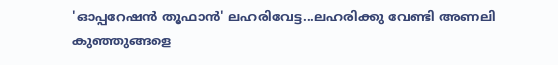'ഓപ്പറേഷൻ തൂഫാൻ' ലഹരിവേട്ട...ലഹരിക്കു വേണ്ടി അണലി കുഞ്ഞുങ്ങളെ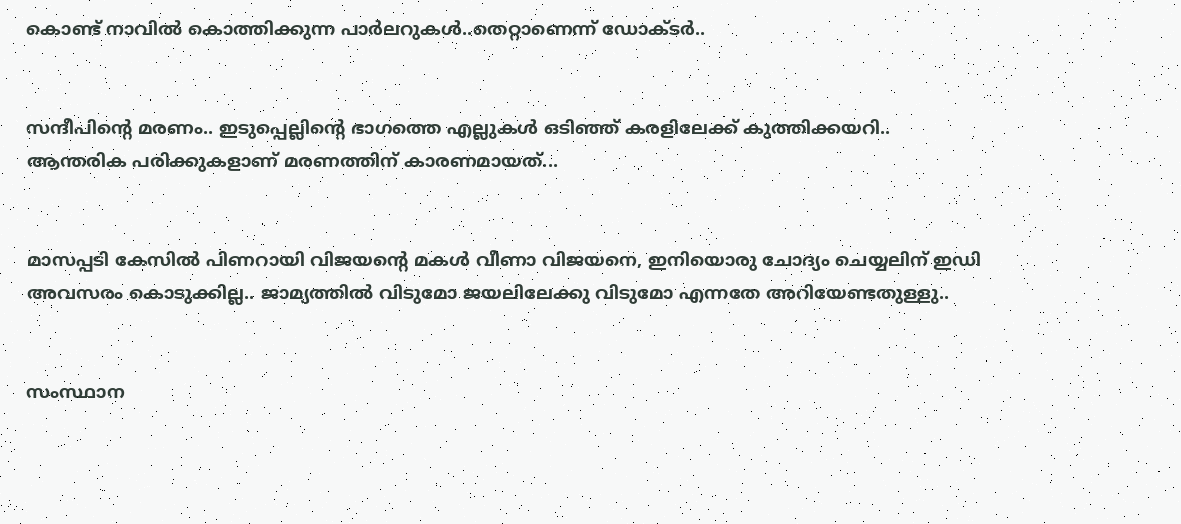കൊണ്ട് നാവിൽ കൊത്തിക്കുന്ന പാർലറുകൾ..തെറ്റാണെന്ന് ഡോക്ടർ..


സന്ദീപിന്റെ മരണം.. ഇടുപ്പെല്ലിന്റെ ഭാഗത്തെ എല്ലുകള്‍ ഒടിഞ്ഞ് കരളിലേക്ക് കുത്തിക്കയറി.. ആന്തരിക പരിക്കുകളാണ് മരണത്തിന് കാരണമായത്...


മാസപ്പടി കേസില്‍ പിണറായി വിജയന്റെ മകള്‍ വീണാ വിജയനെ, ഇനിയൊരു ചോദ്യം ചെയ്യലിന് ഇഡി അവസരം കൊടുക്കില്ല.. ജാമ്യത്തില്‍ വിടുമോ ജയലിലേക്കു വിടുമോ എന്നതേ അറിയേണ്ടതുള്ളു..


സംസ്ഥാന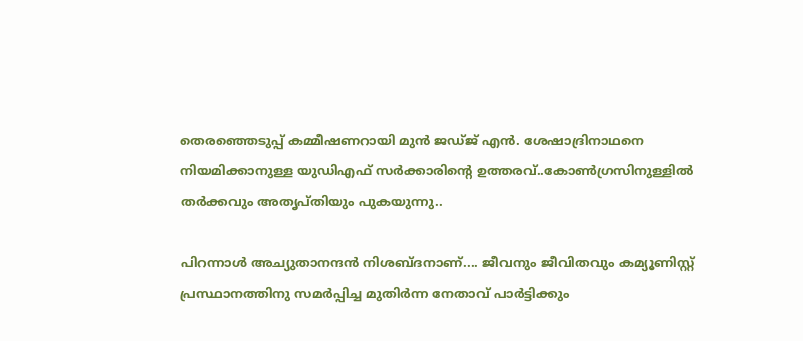തെരഞ്ഞെടുപ്പ് കമ്മീഷണറായി മുന്‍ ജഡ്ജ് എന്‍. ശേഷാദ്രിനാഥനെ നിയമിക്കാനുള്ള യുഡിഎഫ് സര്‍ക്കാരിന്റെ ഉത്തരവ്..കോണ്‍ഗ്രസിനുള്ളില്‍ തര്‍ക്കവും അതൃപ്തിയും പുകയുന്നു..

പിറന്നാള്‍ അച്യുതാനന്ദന്‍ നിശബ്ദനാണ്.... ജീവനും ജീവിതവും കമ്യൂണിസ്റ്റ് പ്രസ്ഥാനത്തിനു സമര്‍പ്പിച്ച മുതിര്‍ന്ന നേതാവ് പാര്‍ട്ടിക്കും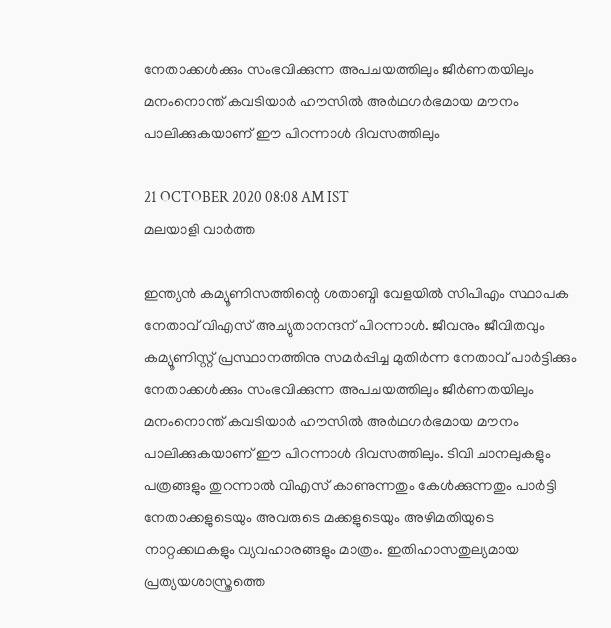നേതാക്കള്‍ക്കും സംഭവിക്കുന്ന അപചയത്തിലും ജീര്‍ണതയിലും മനംനൊന്ത് കവടിയാര്‍ ഹൗസില്‍ അര്‍ഥഗര്‍ഭമായ മൗനം പാലിക്കുകയാണ് ഈ പിറന്നാള്‍ ദിവസത്തിലും

21 OCTOBER 2020 08:08 AM IST
മലയാളി വാര്‍ത്ത

ഇന്ത്യന്‍ കമ്യൂണിസത്തിന്റെ ശതാബ്ദി വേളയില്‍ സിപിഎം സ്ഥാപക നേതാവ് വിഎസ് അച്യുതാനന്ദന് പിറന്നാള്‍. ജീവനും ജീവിതവും കമ്യൂണിസ്റ്റ് പ്രസ്ഥാനത്തിനു സമര്‍പ്പിച്ച മുതിര്‍ന്ന നേതാവ് പാര്‍ട്ടിക്കും നേതാക്കള്‍ക്കും സംഭവിക്കുന്ന അപചയത്തിലും ജീര്‍ണതയിലും മനംനൊന്ത് കവടിയാര്‍ ഹൗസില്‍ അര്‍ഥഗര്‍ഭമായ മൗനം പാലിക്കുകയാണ് ഈ പിറന്നാള്‍ ദിവസത്തിലും. ടിവി ചാനലുകളും പത്രങ്ങളും തുറന്നാല്‍ വിഎസ് കാണുന്നതും കേള്‍ക്കുന്നതും പാര്‍ട്ടി നേതാക്കളുടെയും അവരുടെ മക്കളുടെയും അഴിമതിയുടെ നാറ്റക്കഥകളും വ്യവഹാരങ്ങളും മാത്രം. ഇതിഹാസതുല്യമായ പ്രത്യയശാസ്ത്രത്തെ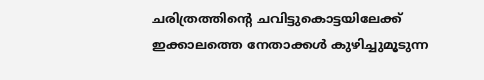ചരിത്രത്തിന്റെ ചവിട്ടുകൊട്ടയിലേക്ക് ഇക്കാലത്തെ നേതാക്കള്‍ കുഴിച്ചുമൂടുന്ന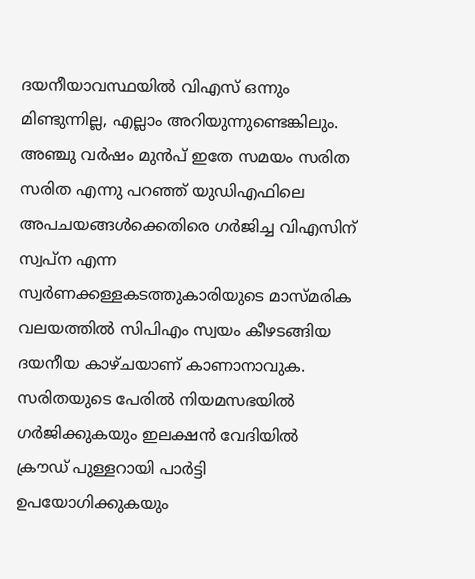ദയനീയാവസ്ഥയില്‍ വിഎസ് ഒന്നും മിണ്ടുന്നില്ല, എല്ലാം അറിയുന്നുണ്ടെങ്കിലും.
അഞ്ചു വര്‍ഷം മുന്‍പ് ഇതേ സമയം സരിത സരിത എന്നു പറഞ്ഞ് യുഡിഎഫിലെ അപചയങ്ങള്‍ക്കെതിരെ ഗര്‍ജിച്ച വിഎസിന് സ്വപ്ന എന്ന സ്വര്‍ണക്കള്ളകടത്തുകാരിയുടെ മാസ്മരിക വലയത്തില്‍ സിപിഎം സ്വയം കീഴടങ്ങിയ ദയനീയ കാഴ്ചയാണ് കാണാനാവുക. സരിതയുടെ പേരില്‍ നിയമസഭയില്‍ ഗര്‍ജിക്കുകയും ഇലക്ഷന്‍ വേദിയില്‍ ക്രൗഡ് പുള്ളറായി പാര്‍ട്ടി ഉപയോഗിക്കുകയും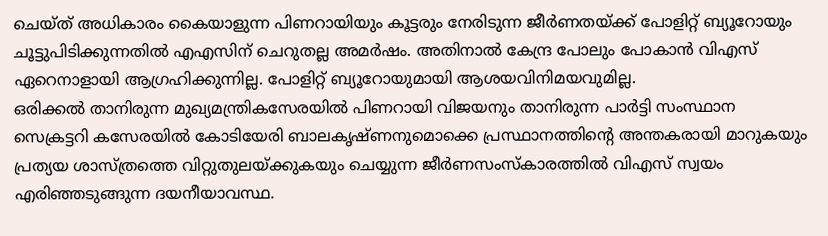ചെയ്ത് അധികാരം കൈയാളുന്ന പിണറായിയും കൂട്ടരും നേരിടുന്ന ജീര്‍ണതയ്ക്ക് പോളിറ്റ് ബ്യൂറോയും ചൂട്ടുപിടിക്കുന്നതില്‍ എഎസിന് ചെറുതല്ല അമര്‍ഷം. അതിനാല്‍ കേന്ദ്ര പോലും പോകാന്‍ വിഎസ് ഏറെനാളായി ആഗ്രഹിക്കുന്നില്ല. പോളിറ്റ് ബ്യൂറോയുമായി ആശയവിനിമയവുമില്ല.
ഒരിക്കല്‍ താനിരുന്ന മുഖ്യമന്ത്രികസേരയില്‍ പിണറായി വിജയനും താനിരുന്ന പാര്‍ട്ടി സംസ്ഥാന സെക്രട്ടറി കസേരയില്‍ കോടിയേരി ബാലകൃഷ്ണനുമൊക്കെ പ്രസ്ഥാനത്തിന്റെ അന്തകരായി മാറുകയും പ്രത്യയ ശാസ്ത്രത്തെ വിറ്റുതുലയ്ക്കുകയും ചെയ്യുന്ന ജീര്‍ണസംസ്‌കാരത്തില്‍ വിഎസ് സ്വയം എരിഞ്ഞടുങ്ങുന്ന ദയനീയാവസ്ഥ.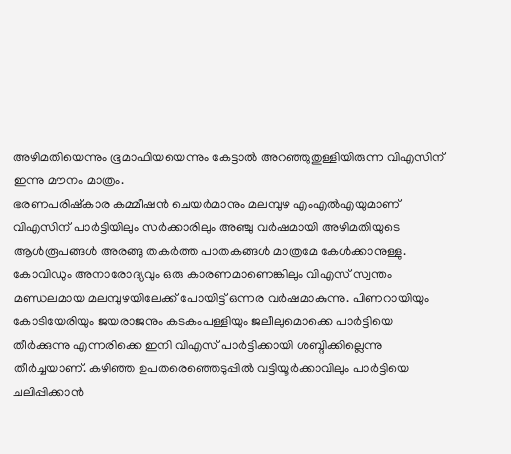അഴിമതിയെന്നും ഭൂമാഫിയയെന്നും കേട്ടാല്‍ അറഞ്ഞുതുള്ളിയിരുന്ന വിഎസിന് ഇന്നു മൗനം മാത്രം.
ഭരണപരിഷ്‌കാര കമ്മീഷന്‍ ചെയര്‍മാനും മലമ്പുഴ എംഎല്‍എയുമാണ് വിഎസിന് പാര്‍ട്ടിയിലും സര്‍ക്കാരിലും അഞ്ചു വര്‍ഷമായി അഴിമതിയുടെ ആള്‍രൂപങ്ങള്‍ അരങ്ങു തകര്‍ത്ത പാതകങ്ങള്‍ മാത്രമേ കേള്‍ക്കാനുള്ളു. കോവിഡും അനാരോദ്യവും ഒരു കാരണമാണെങ്കിലും വിഎസ് സ്വന്തം മണ്ഡലമായ മലമ്പുഴയിലേക്ക് പോയിട്ട് ഒന്നര വര്‍ഷമാകുന്നു. പിണറായിയും കോടിയേരിയും ജയരാജനും കടകംപള്ളിയും ജലീലുമൊക്കെ പാര്‍ട്ടിയെ തീര്‍ക്കുന്നു എന്നരിക്കെ ഇനി വിഎസ് പാര്‍ട്ടിക്കായി ശബ്ദിക്കില്ലെന്നു തീര്‍ച്ചയാണ്. കഴിഞ്ഞ ഉപതരെഞ്ഞെടുപ്പില്‍ വട്ടിയൂര്‍ക്കാവിലും പാര്‍ട്ടിയെ ചലിപ്പിക്കാന്‍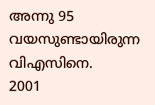അന്നു 95 വയസുണ്ടായിരുന്ന വിഎസിനെ.
2001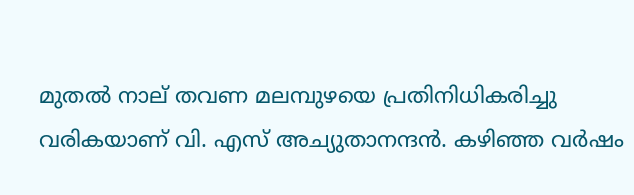മുതല്‍ നാല് തവണ മലമ്പുഴയെ പ്രതിനിധികരിച്ചു വരികയാണ് വി. എസ് അച്യുതാനന്ദന്‍. കഴിഞ്ഞ വര്‍ഷം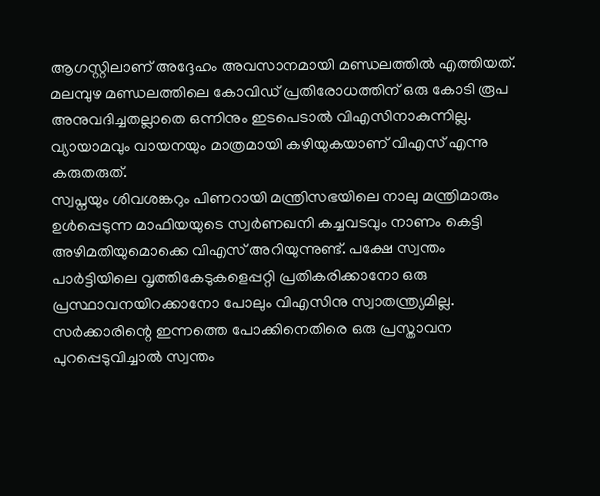ആഗസ്റ്റിലാണ് അദ്ദേഹം അവസാനമായി മണ്ഡലത്തില്‍ എത്തിയത്.
മലമ്പുഴ മണ്ഡലത്തിലെ കോവിഡ് പ്രതിരോധത്തിന് ഒരു കോടി രൂപ അനുവദിച്ചതല്ലാതെ ഒന്നിനും ഇടപെടാല്‍ വിഎസിനാകുന്നില്ല. വ്യായാമവും വായനയും മാത്രമായി കഴിയുകയാണ് വിഎസ് എന്നു കരുതരുത്.
സ്വപ്നയും ശിവശങ്കറും പിണറായി മന്ത്രിസഭയിലെ നാലു മന്ത്രിമാരും ഉള്‍പ്പെടുന്ന മാഫിയയുടെ സ്വര്‍ണഖനി കച്ചവടവും നാണം കെട്ടി അഴിമതിയുമൊക്കെ വിഎസ് അറിയുന്നുണ്ട്. പക്ഷേ സ്വന്തം പാര്‍ട്ടിയിലെ വൃത്തികേടുകളെപ്പറ്റി പ്രതികരിക്കാനോ ഒരു പ്രസ്ഥാവനയിറക്കാനോ പോലും വിഎസിനു സ്വാതന്ത്ര്യമില്ല. സര്‍ക്കാരിന്റെ ഇന്നത്തെ പോക്കിനെതിരെ ഒരു പ്രസ്താവന പുറപ്പെടുവിച്ചാല്‍ സ്വന്തം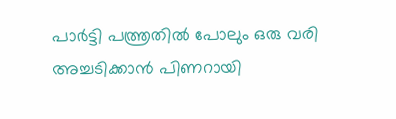പാര്‍ട്ടി പത്ത്രതില്‍ പോലും ഒരു വരി അച്ചടിക്കാന്‍ പിണറായി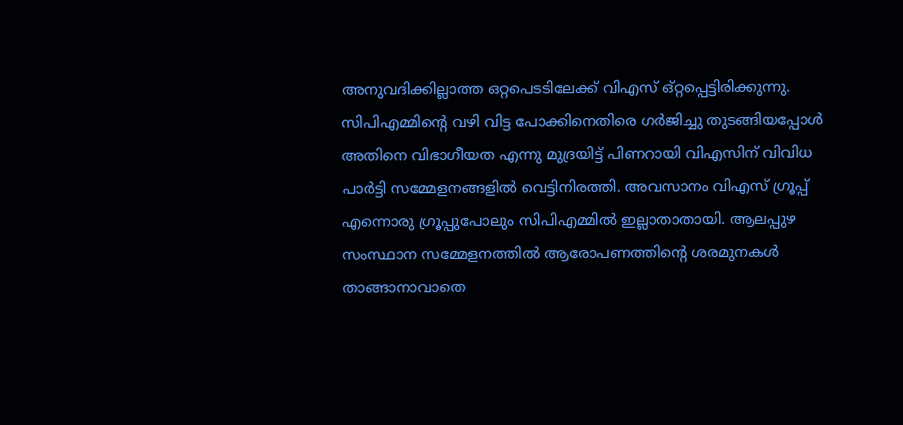അനുവദിക്കില്ലാത്ത ഒറ്റപെടടിലേക്ക് വിഎസ് ഒ്റ്റപ്പെട്ടിരിക്കുന്നു. സിപിഎമ്മിന്റെ വഴി വിട്ട പോക്കിനെതിരെ ഗര്‍ജിച്ചു തുടങ്ങിയപ്പോള്‍ അതിനെ വിഭാഗീയത എന്നു മുദ്രയിട്ട് പിണറായി വിഎസിന് വിവിധ പാര്‍ട്ടി സമ്മേളനങ്ങളില്‍ വെട്ടിനിരത്തി. അവസാനം വിഎസ് ഗ്രൂപ്പ് എന്നൊരു ഗ്രൂപ്പുപോലും സിപിഎമ്മില്‍ ഇല്ലാതാതായി. ആലപ്പുഴ സംസ്ഥാന സമ്മേളനത്തില്‍ ആരോപണത്തിന്റെ ശരമുനകള്‍ താങ്ങാനാവാതെ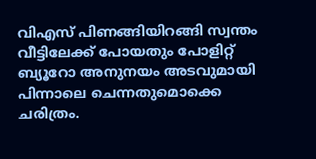വിഎസ് പിണങ്ങിയിറങ്ങി സ്വന്തം വീട്ടിലേക്ക് പോയതും പോളിറ്റ് ബ്യൂറോ അനുനയം അടവുമായി പിന്നാലെ ചെന്നതുമൊക്കെ ചരിത്രം.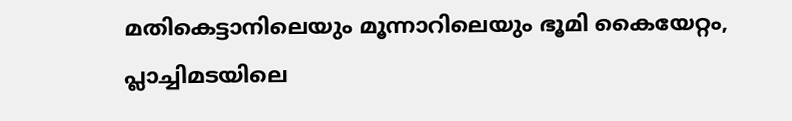മതികെട്ടാനിലെയും മൂന്നാറിലെയും ഭൂമി കൈയേറ്റം, പ്ലാച്ചിമടയിലെ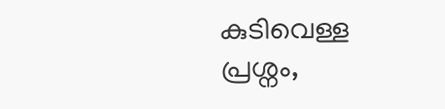കുടിവെള്ള പ്രശ്നം,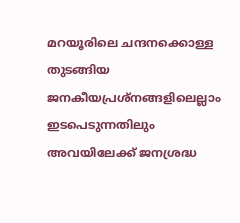മറയൂരിലെ ചന്ദനക്കൊള്ള തുടങ്ങിയ ജനകീയപ്രശ്നങ്ങളിലെല്ലാം ഇടപെടുന്നതിലും അവയിലേക്ക് ജനശ്രദ്ധ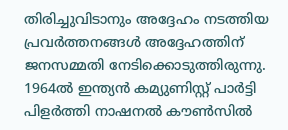തിരിച്ചുവിടാനും അദ്ദേഹം നടത്തിയ പ്രവര്‍ത്തനങ്ങള്‍ അദ്ദേഹത്തിന് ജനസമ്മതി നേടിക്കൊടുത്തിരുന്നു. 1964ല്‍ ഇന്ത്യന്‍ കമ്യുണിസ്റ്റ് പാര്‍ട്ടി പിളര്‍ത്തി നാഷനല്‍ കൗണ്‍സില്‍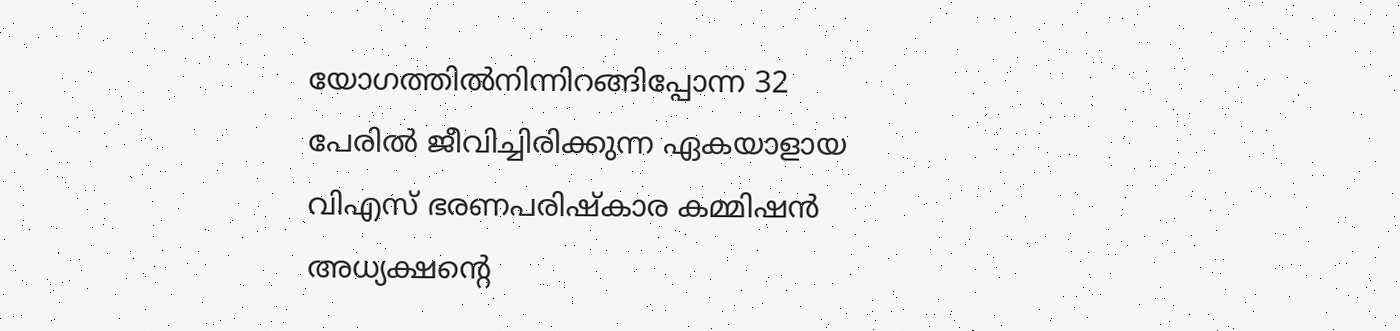യോഗത്തില്‍നിന്നിറങ്ങിപ്പോന്ന 32 പേരില്‍ ജീവിച്ചിരിക്കുന്ന ഏകയാളായ വിഎസ് ഭരണപരിഷ്‌കാര കമ്മിഷന്‍ അധ്യക്ഷന്റെ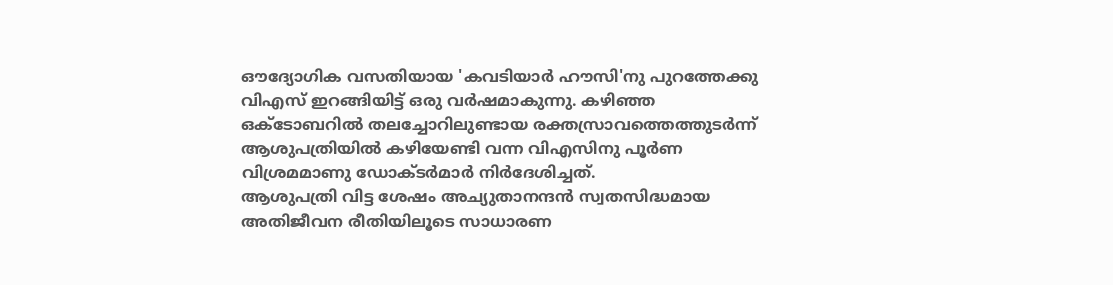ഔദ്യോഗിക വസതിയായ 'കവടിയാര്‍ ഹൗസി'നു പുറത്തേക്കു വിഎസ് ഇറങ്ങിയിട്ട് ഒരു വര്‍ഷമാകുന്നു. കഴിഞ്ഞ ഒക്ടോബറില്‍ തലച്ചോറിലുണ്ടായ രക്തസ്രാവത്തെത്തുടര്‍ന്ന് ആശുപത്രിയില്‍ കഴിയേണ്ടി വന്ന വിഎസിനു പൂര്‍ണ വിശ്രമമാണു ഡോക്ടര്‍മാര്‍ നിര്‍ദേശിച്ചത്.
ആശുപത്രി വിട്ട ശേഷം അച്യുതാനന്ദന്‍ സ്വതസിദ്ധമായ അതിജീവന രീതിയിലൂടെ സാധാരണ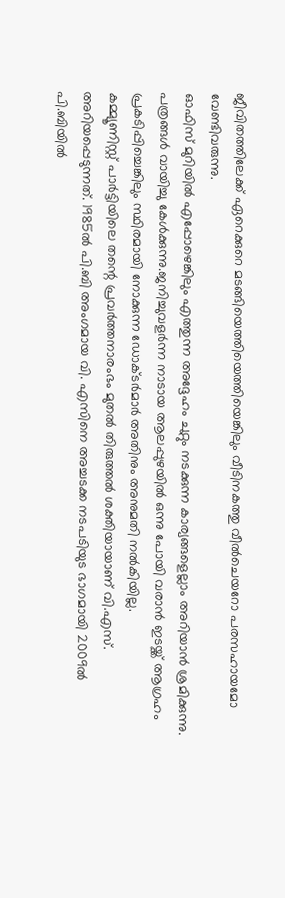ജീവിതത്തിലേക്ക് ഏറെക്കുറെ മടങ്ങിയെത്തിയെത്തിയെങ്കിലും വീടിനകത്തു വീല്‍ചെയറോ പരസഹായമോ വേണ്ടിവരുന്നു.
ഓഫിസ് മുറിയില്‍ എപ്പോഴെങ്കിലും എത്തുന്ന അദ്ദേഹം ചുറ്റും നടക്കുന്ന കാര്യങ്ങളെല്ലാം അറിയാന്‍ ശ്രമിക്കുന്നു. പത്രങ്ങള്‍ വായിച്ചു കേള്‍ക്കുന്നു.ജനിച്ചുവളര്‍ന്ന നാടായ ആലപ്പുഴയില്‍ ഒന്നു പോയി വരാന്‍ ഇടയ്ക്ക് ആഗ്രഹം പ്രകടിപ്പിച്ചെങ്കിലും സ്ഥിരമായി നോക്കുന്ന ഡോക്ടര്‍മാര്‍ അതിനും അനുമതി നല്‍കിയില്ല.
കമ്മ്യൂണിസ്റ്റ് പാര്‍ട്ടിയിലെ തന്റെ പ്രവര്‍ത്തനാരംഭം മുതല്‍ തിരുത്തല്‍ ശക്തിയായാണ് വി.എസ്. അറിയപ്പെടുന്നത്. 1985ല്‍ പി.ബി അംഗമായ വി. എസിനെ അച്ചടക്ക നടപടിയുട ഭാഗമായി 2009ല്‍ പി.ബിയില്‍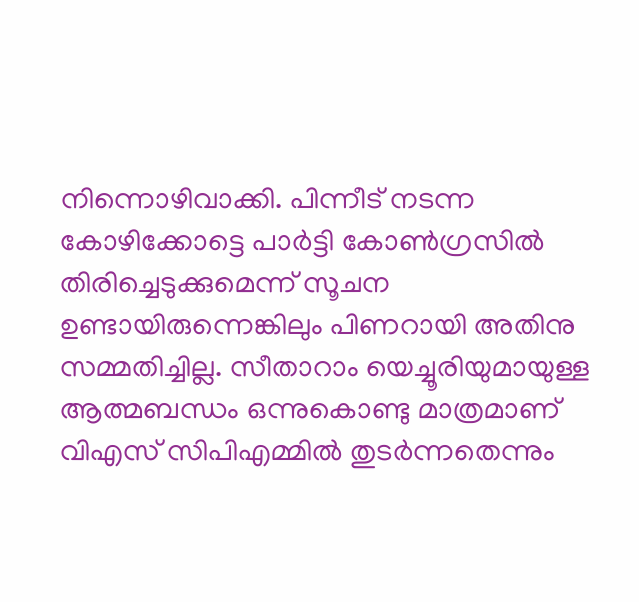നിന്നൊഴിവാക്കി. പിന്നീട് നടന്ന കോഴിക്കോട്ടെ പാര്‍ട്ടി കോണ്‍ഗ്രസില്‍ തിരിച്ചെടുക്കുമെന്ന് സൂചന ഉണ്ടായിരുന്നെങ്കിലും പിണറായി അതിനു സമ്മതിച്ചില്ല. സീതാറാം യെച്ചൂരിയുമായുള്ള ആത്മബന്ധം ഒന്നുകൊണ്ടു മാത്രമാണ് വിഎസ് സിപിഎമ്മില്‍ തുടര്‍ന്നതെന്നും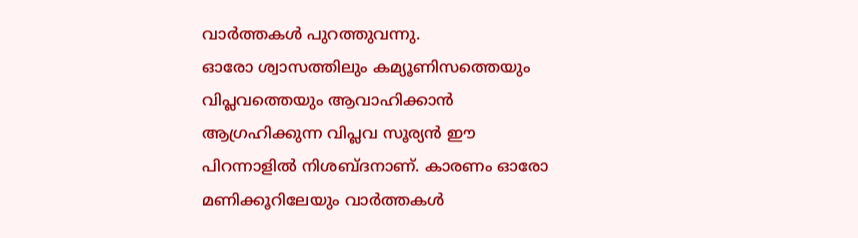വാര്‍ത്തകള്‍ പുറത്തുവന്നു.
ഓരോ ശ്വാസത്തിലും കമ്യൂണിസത്തെയും വിപ്ലവത്തെയും ആവാഹിക്കാന്‍ ആഗ്രഹിക്കുന്ന വിപ്ലവ സൂര്യന്‍ ഈ പിറന്നാളില്‍ നിശബ്ദനാണ്. കാരണം ഓരോ മണിക്കൂറിലേയും വാര്‍ത്തകള്‍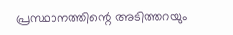പ്രസ്ഥാനത്തിന്റെ അടിത്തറയും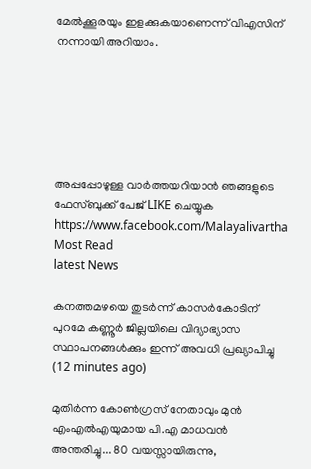മേല്‍ക്കൂരയും ഇളക്കുകയാണെന്ന് വിഎസിന് നന്നായി അറിയാം.






അപ്പപ്പോഴുള്ള വാര്‍ത്തയറിയാന്‍ ഞങ്ങളുടെ ഫേസ്‌ബുക്ക്‌ പേജ് LIKE ചെയ്യുക
https://www.facebook.com/Malayalivartha
Most Read
latest News

കനത്തമഴയെ തുടര്‍ന്ന് കാസര്‍കോടിന് പുറമേ കണ്ണൂര്‍ ജില്ലയിലെ വിദ്യാഭ്യാസ സ്ഥാപനങ്ങള്‍ക്കും ഇന്ന് അവധി പ്രഖ്യാപിച്ചു  (12 minutes ago)

മുതിർന്ന കോൺഗ്രസ് നേതാവും മുൻ എംഎൽഎയുമായ പി.എ മാധവൻ അന്തരിച്ചു... 80 വയസ്സായിരുന്നു,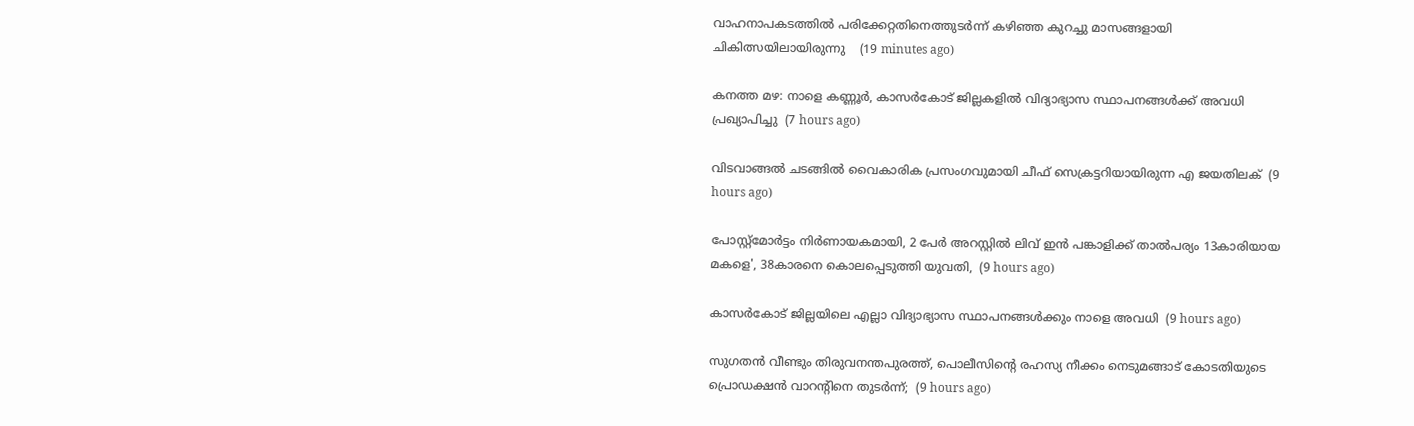വാഹനാപകടത്തിൽ പരിക്കേറ്റതിനെത്തുടർന്ന് കഴിഞ്ഞ കുറച്ചു മാസങ്ങളായി ചികിത്സയിലായിരുന്നു    (19 minutes ago)

കനത്ത മഴ: നാളെ കണ്ണൂര്‍, കാസര്‍കോട് ജില്ലകളില്‍ വിദ്യാഭ്യാസ സ്ഥാപനങ്ങള്‍ക്ക് അവധി പ്രഖ്യാപിച്ചു  (7 hours ago)

വിടവാങ്ങല്‍ ചടങ്ങില്‍ വൈകാരിക പ്രസംഗവുമായി ചീഫ് സെക്രട്ടറിയായിരുന്ന എ ജയതിലക്  (9 hours ago)

പോസ്റ്റ്മോർട്ടം നിർണായകമായി, 2 പേർ അറസ്റ്റിൽ ലിവ് ഇൻ പങ്കാളിക്ക് താൽപര്യം 13കാരിയായ മകളെ', 38കാരനെ കൊലപ്പെടുത്തി യുവതി,  (9 hours ago)

കാസർകോട് ജില്ലയിലെ എല്ലാ വിദ്യാഭ്യാസ സ്ഥാപനങ്ങൾക്കും നാളെ അവധി  (9 hours ago)

സുഗതൻ വീണ്ടും തിരുവനന്തപുരത്ത്, പൊലീസിന്‍റെ രഹസ്യ നീക്കം നെടുമങ്ങാട് കോടതിയുടെ പ്രൊഡക്ഷൻ വാറന്‍റിനെ തുടർന്ന്;  (9 hours ago)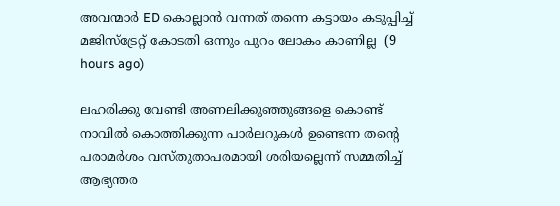അവന്മാർ ED കൊല്ലാൻ വന്നത് തന്നെ കട്ടായം കടുപ്പിച്ച് മജിസ്ട്രേറ്റ് കോടതി ഒന്നും പുറം ലോകം കാണില്ല  (9 hours ago)

ലഹരിക്കു വേണ്ടി അണലിക്കുഞ്ഞുങ്ങളെ കൊണ്ട് നാവിൽ കൊത്തിക്കുന്ന പാർലറുകൾ ഉണ്ടെന്ന തന്‍റെ പരാമർശം വസ്തുതാപരമായി ശരിയല്ലെന്ന് സമ്മതിച്ച് ആഭ്യന്തര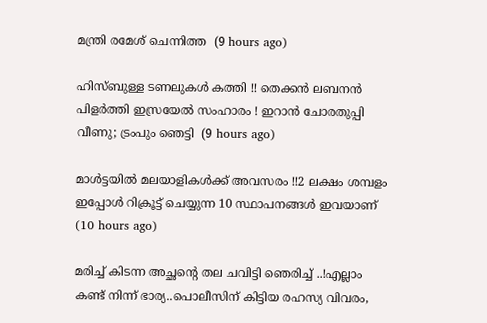മന്ത്രി രമേശ് ചെന്നിത്ത  (9 hours ago)

ഹിസ്ബുള്ള ടണലുകള്‍ കത്തി !! തെക്കന്‍ ലബനന്‍ പിളര്‍ത്തി ഇസ്രയേല്‍ സംഹാരം ! ഇറാന്‍ ചോരതുപ്പി വീണു; ട്രംപും ഞെട്ടി  (9 hours ago)

മാൾട്ടയിൽ മലയാളികൾക്ക് അവസരം !!2 ലക്ഷം ശമ്പളം ഇപ്പോൾ റിക്രൂട്ട് ചെയ്യുന്ന 10 സ്ഥാപനങ്ങൾ ഇവയാണ്  (10 hours ago)

മരിച്ച് കിടന്ന അച്ഛന്റെ തല ചവിട്ടി ഞെരിച്ച് ..!എല്ലാം കണ്ട് നിന്ന് ഭാര്യ..പൊലീസിന് കിട്ടിയ രഹസ്യ വിവരം,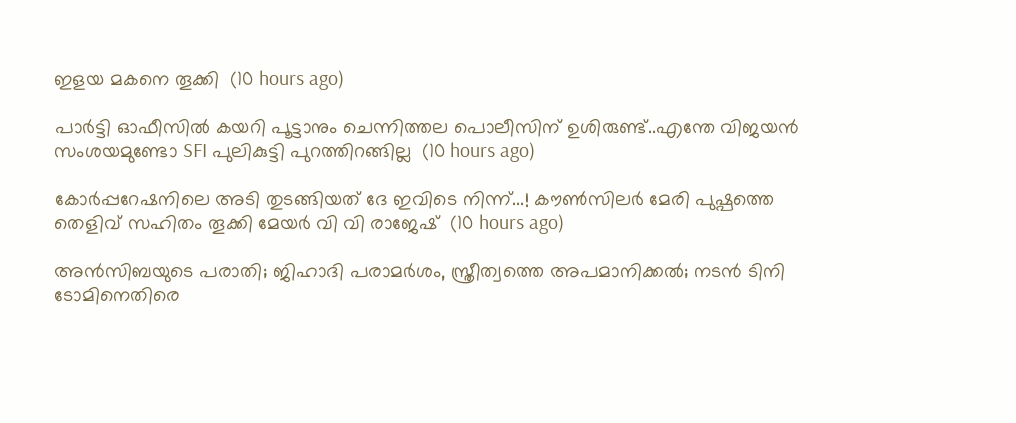ഇളയ മകനെ തൂക്കി  (10 hours ago)

പാർട്ടി ഓഫീസിൽ കയറി പൂട്ടാനും ചെന്നിത്തല പൊലീസിന് ഉശിരുണ്ട്..എന്തേ വിജയൻ സംശയമുണ്ടോ SFI പുലികുട്ടി പുറത്തിറങ്ങില്ല  (10 hours ago)

കോർപ്പറേഷനിലെ അടി തുടങ്ങിയത് ദേ ഇവിടെ നിന്ന്...! കൗൺസിലർ മേരി പുഷ്പത്തെ തെളിവ് സഹിതം തൂക്കി മേയർ വി വി രാജേഷ്  (10 hours ago)

അൻസിബയുടെ പരാതി; ജിഹാദി പരാമർശം, സ്ത്രീത്വത്തെ അപമാനിക്കൽ; നടൻ ടിനി ടോമിനെതിരെ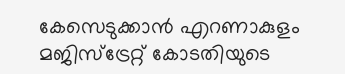കേസെടുക്കാൻ എറണാകുളം മജിസ്ട്രേറ്റ് കോടതിയുടെ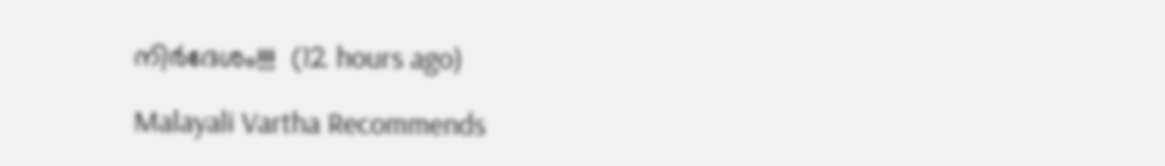നിർദേശം!!!  (12 hours ago)

Malayali Vartha Recommends